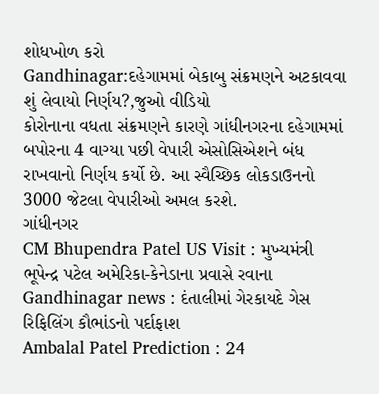શોધખોળ કરો
Gandhinagar:દહેગામમાં બેકાબુ સંક્રમણને અટકાવવા શું લેવાયો નિર્ણય?,જુઓ વીડિયો
કોરોનાના વધતા સંક્રમણને કારણે ગાંધીનગરના દહેગામમાં બપોરના 4 વાગ્યા પછી વેપારી એસોસિએશને બંધ રાખવાનો નિર્ણય કર્યો છે. આ સ્વૈચ્છિક લોકડાઉનનો 3000 જેટલા વેપારીઓ અમલ કરશે.
ગાંધીનગર
CM Bhupendra Patel US Visit : મુખ્યમંત્રી ભૂપેન્દ્ર પટેલ અમેરિકા-કેનેડાના પ્રવાસે રવાના
Gandhinagar news : દંતાલીમાં ગેરકાયદે ગેસ રિફિલિંગ કૌભાંડનો પર્દાફાશ
Ambalal Patel Prediction : 24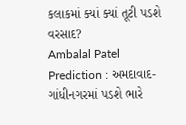કલાકમાં ક્યાં ક્યાં તૂટી પડશે વરસાદ?
Ambalal Patel Prediction : અમદાવાદ-ગાંધીનગરમાં પડશે ભારે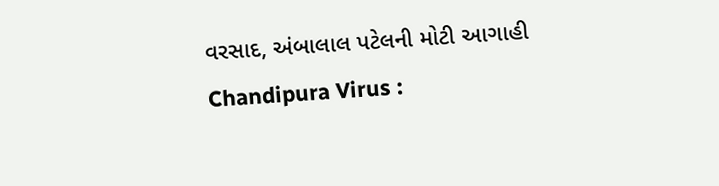વરસાદ, અંબાલાલ પટેલની મોટી આગાહી
Chandipura Virus :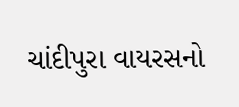ચાંદીપુરા વાયરસનો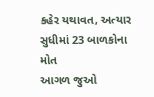કહેર યથાવત, અત્યાર સુધીમાં 23 બાળકોના મોત
આગળ જુઓ